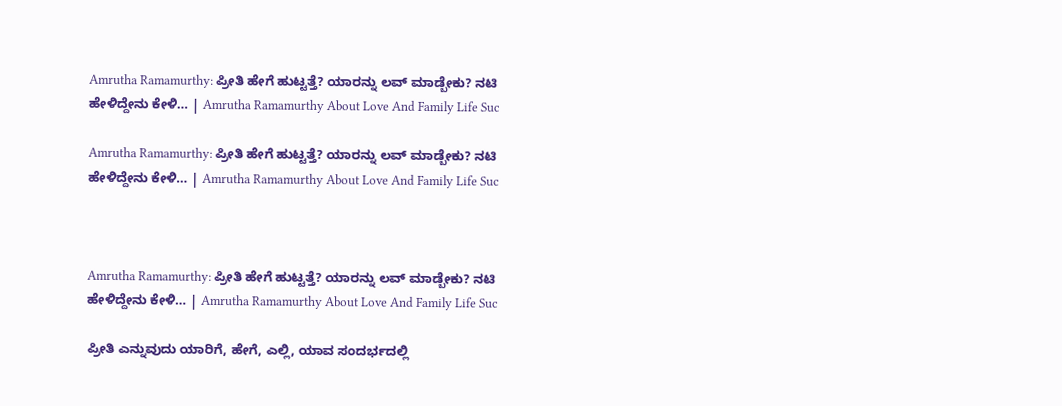Amrutha Ramamurthy: ಪ್ರೀತಿ ಹೇಗೆ ಹುಟ್ಟತ್ತೆ? ಯಾರನ್ನು ಲವ್ ಮಾಡ್ಬೇಕು? ನಟಿ ಹೇಳಿದ್ದೇನು ಕೇಳಿ… | Amrutha Ramamurthy About Love And Family Life Suc

Amrutha Ramamurthy: ಪ್ರೀತಿ ಹೇಗೆ ಹುಟ್ಟತ್ತೆ? ಯಾರನ್ನು ಲವ್ ಮಾಡ್ಬೇಕು? ನಟಿ ಹೇಳಿದ್ದೇನು ಕೇಳಿ… | Amrutha Ramamurthy About Love And Family Life Suc



Amrutha Ramamurthy: ಪ್ರೀತಿ ಹೇಗೆ ಹುಟ್ಟತ್ತೆ? ಯಾರನ್ನು ಲವ್ ಮಾಡ್ಬೇಕು? ನಟಿ ಹೇಳಿದ್ದೇನು ಕೇಳಿ… | Amrutha Ramamurthy About Love And Family Life Suc

ಪ್ರೀತಿ ಎನ್ನುವುದು ಯಾರಿಗೆ, ಹೇಗೆ, ಎಲ್ಲಿ, ಯಾವ ಸಂದರ್ಭದಲ್ಲಿ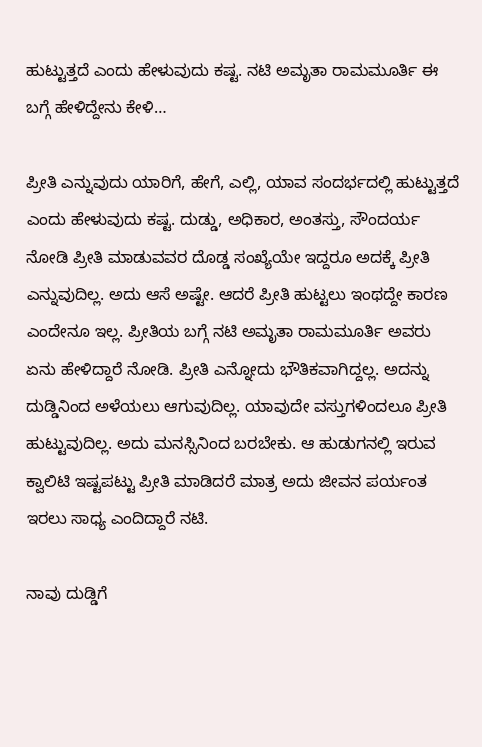ಹುಟ್ಟುತ್ತದೆ ಎಂದು ಹೇಳುವುದು ಕಷ್ಟ. ನಟಿ ಅಮೃತಾ ರಾಮಮೂರ್ತಿ ಈ ಬಗ್ಗೆ ಹೇಳಿದ್ದೇನು ಕೇಳಿ…

ಪ್ರೀತಿ ಎನ್ನುವುದು ಯಾರಿಗೆ, ಹೇಗೆ, ಎಲ್ಲಿ, ಯಾವ ಸಂದರ್ಭದಲ್ಲಿ ಹುಟ್ಟುತ್ತದೆ ಎಂದು ಹೇಳುವುದು ಕಷ್ಟ. ದುಡ್ಡು, ಅಧಿಕಾರ, ಅಂತಸ್ತು, ಸೌಂದರ್ಯ ನೋಡಿ ಪ್ರೀತಿ ಮಾಡುವವರ ದೊಡ್ಡ ಸಂಖ್ಯೆಯೇ ಇದ್ದರೂ ಅದಕ್ಕೆ ಪ್ರೀತಿ ಎನ್ನುವುದಿಲ್ಲ. ಅದು ಆಸೆ ಅಷ್ಟೇ. ಆದರೆ ಪ್ರೀತಿ ಹುಟ್ಟಲು ಇಂಥದ್ದೇ ಕಾರಣ ಎಂದೇನೂ ಇಲ್ಲ. ಪ್ರೀತಿಯ ಬಗ್ಗೆ ನಟಿ ಅಮೃತಾ ರಾಮಮೂರ್ತಿ ಅವರು ಏನು ಹೇಳಿದ್ದಾರೆ ನೋಡಿ. ಪ್ರೀತಿ ಎನ್ನೋದು ಭೌತಿಕವಾಗಿದ್ದಲ್ಲ. ಅದನ್ನು ದುಡ್ಡಿನಿಂದ ಅಳೆಯಲು ಆಗುವುದಿಲ್ಲ. ಯಾವುದೇ ವಸ್ತುಗಳಿಂದಲೂ ಪ್ರೀತಿ ಹುಟ್ಟುವುದಿಲ್ಲ. ಅದು ಮನಸ್ಸಿನಿಂದ ಬರಬೇಕು. ಆ ಹುಡುಗನಲ್ಲಿ ಇರುವ ಕ್ವಾಲಿಟಿ ಇಷ್ಟಪಟ್ಟು ಪ್ರೀತಿ ಮಾಡಿದರೆ ಮಾತ್ರ ಅದು ಜೀವನ ಪರ್ಯಂತ ಇರಲು ಸಾಧ್ಯ ಎಂದಿದ್ದಾರೆ ನಟಿ.

ನಾವು ದುಡ್ಡಿಗೆ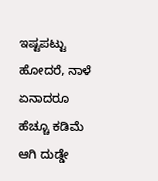ಇಷ್ಟಪಟ್ಟು ಹೋದರೆ, ನಾಳೆ ಏನಾದರೂ ಹೆಚ್ಚೂ ಕಡಿಮೆ ಆಗಿ ದುಡ್ಡೇ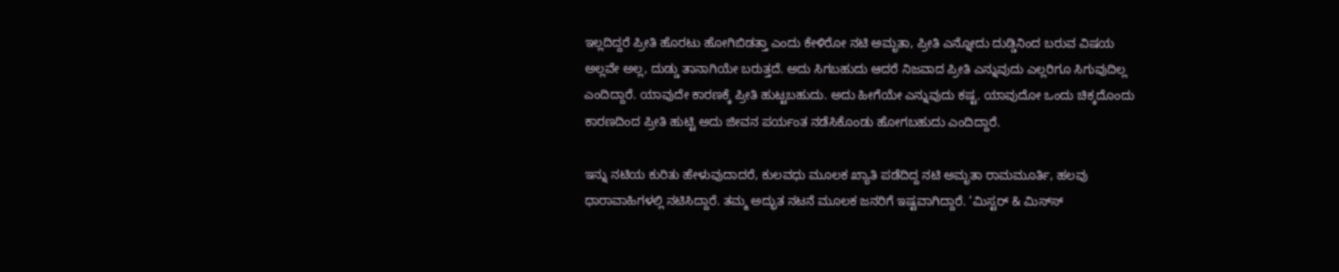ಇಲ್ಲದಿದ್ದರೆ ಪ್ರೀತಿ ಹೊರಟು ಹೋಗಿಬಿಡತ್ತಾ ಎಂದು ಕೇಳಿರೋ ನಟಿ ಅಮೃತಾ, ಪ್ರೀತಿ ಎನ್ನೋದು ದುಡ್ಡಿನಿಂದ ಬರುವ ವಿಷಯ ಅಲ್ಲವೇ ಅಲ್ಲ, ದುಡ್ಡು ತಾನಾಗಿಯೇ ಬರುತ್ತದೆ. ಅದು ಸಿಗಬಹುದು ಆದರೆ ನಿಜವಾದ ಪ್ರೀತಿ ಎನ್ನುವುದು ಎಲ್ಲರಿಗೂ ಸಿಗುವುದಿಲ್ಲ ಎಂದಿದ್ದಾರೆ. ಯಾವುದೇ ಕಾರಣಕ್ಕೆ ಪ್ರೀತಿ ಹುಟ್ಟಬಹುದು. ಅದು ಹೀಗೆಯೇ ಎನ್ನುವುದು ಕಷ್ಟ. ಯಾವುದೋ ಒಂದು ಚಿಕ್ಕದೊಂದು ಕಾರಣದಿಂದ ಪ್ರೀತಿ ಹುಟ್ಟಿ ಅದು ಜೀವನ ಪರ್ಯಂತ ನಡೆಸಿಕೊಂಡು ಹೋಗಬಹುದು ಎಂದಿದ್ದಾರೆ.

ಇನ್ನು ನಟಿಯ ಕುರಿತು ಹೇಳುವುದಾದರೆ, ಕುಲವಧು ಮೂಲಕ ಖ್ಯಾತಿ ಪಡೆದಿದ್ದ ನಟಿ ಅಮೃತಾ ರಾಮಮೂರ್ತಿ, ಹಲವು ಧಾರಾವಾಹಿಗಳಲ್ಲಿ ನಟಿಸಿದ್ದಾರೆ. ತಮ್ಮ ಅದ್ಭುತ ನಟನೆ ಮೂಲಕ ಜನರಿಗೆ ಇಷ್ಟವಾಗಿದ್ದಾರೆ. ‘ಮಿಸ್ಟರ್ & ಮಿಸ್‌ಸ್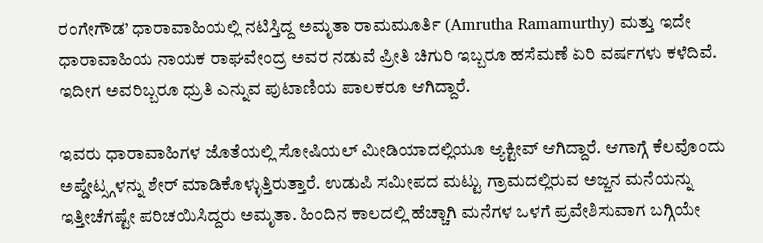ರಂಗೇಗೌಡ’ ಧಾರಾವಾಹಿಯಲ್ಲಿ ನಟಿಸ್ತಿದ್ದ ಅಮೃತಾ ರಾಮಮೂರ್ತಿ (Amrutha Ramamurthy) ಮತ್ತು ಇದೇ ಧಾರಾವಾಹಿಯ ನಾಯಕ ರಾಘವೇಂದ್ರ ಅವರ ನಡುವೆ ಪ್ರೀತಿ ಚಿಗುರಿ ಇಬ್ಬರೂ ಹಸೆಮಣೆ ಏರಿ ವರ್ಷಗಳು ಕಳೆದಿವೆ. ಇದೀಗ ಅವರಿಬ್ಬರೂ ಧ್ರುತಿ ಎನ್ನುವ ಪುಟಾಣಿಯ ಪಾಲಕರೂ ಆಗಿದ್ದಾರೆ.

ಇವರು ಧಾರಾವಾಹಿಗಳ ಜೊತೆಯಲ್ಲಿ ಸೋಷಿಯಲ್ ಮೀಡಿಯಾದಲ್ಲಿಯೂ ಆ್ಯಕ್ಟೀವ್ ಆಗಿದ್ದಾರೆ. ಆಗಾಗ್ಗೆ ಕೆಲವೊಂದು ಅಪ್ಡೇಟ್ಸ್ಗಳನ್ನು ಶೇರ್ ಮಾಡಿಕೊಳ್ಳುತ್ತಿರುತ್ತಾರೆ. ಉಡುಪಿ ಸಮೀಪದ ಮಟ್ಟು ಗ್ರಾಮದಲ್ಲಿರುವ ಅಜ್ಜನ ಮನೆಯನ್ನು ಇತ್ತೀಚೆಗಷ್ಟೇ ಪರಿಚಯಿಸಿದ್ದರು ಅಮೃತಾ. ಹಿಂದಿನ ಕಾಲದಲ್ಲಿ ಹೆಚ್ಚಾಗಿ ಮನೆಗಳ ಒಳಗೆ ಪ್ರವೇಶಿಸುವಾಗ ಬಗ್ಗಿಯೇ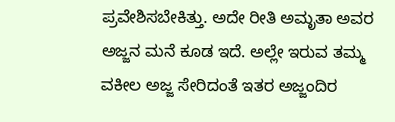ಪ್ರವೇಶಿಸಬೇಕಿತ್ತು. ಅದೇ ರೀತಿ ಅಮೃತಾ ಅವರ ಅಜ್ಜನ ಮನೆ ಕೂಡ ಇದೆ. ಅಲ್ಲೇ ಇರುವ ತಮ್ಮ ವಕೀಲ ಅಜ್ಜ ಸೇರಿದಂತೆ ಇತರ ಅಜ್ಜಂದಿರ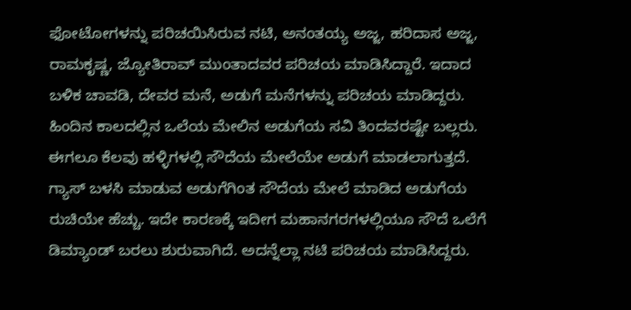ಫೋಟೋಗಳನ್ನು ಪರಿಚಯಿಸಿರುವ ನಟಿ, ಅನಂತಯ್ಯ ಅಜ್ಜ, ಹರಿದಾಸ ಅಜ್ಜ, ರಾಮಕೃಷ್ಣ, ಜ್ಯೋತಿರಾವ್ ಮುಂತಾದವರ ಪರಿಚಯ ಮಾಡಿಸಿದ್ದಾರೆ. ಇದಾದ ಬಳಿಕ ಚಾವಡಿ, ದೇವರ ಮನೆ, ಅಡುಗೆ ಮನೆಗಳನ್ನು ಪರಿಚಯ ಮಾಡಿದ್ದರು. ಹಿಂದಿನ ಕಾಲದಲ್ಲಿನ ಒಲೆಯ ಮೇಲಿನ ಅಡುಗೆಯ ಸವಿ ತಿಂದವರಷ್ಟೇ ಬಲ್ಲರು. ಈಗಲೂ ಕೆಲವು ಹಳ್ಳಿಗಳಲ್ಲಿ ಸೌದೆಯ ಮೇಲೆಯೇ ಅಡುಗೆ ಮಾಡಲಾಗುತ್ತದೆ. ಗ್ಯಾಸ್ ಬಳಸಿ ಮಾಡುವ ಅಡುಗೆಗಿಂತ ಸೌದೆಯ ಮೇಲೆ ಮಾಡಿದ ಅಡುಗೆಯ ರುಚಿಯೇ ಹೆಚ್ಚು. ಇದೇ ಕಾರಣಕ್ಕೆ ಇದೀಗ ಮಹಾನಗರಗಳಲ್ಲಿಯೂ ಸೌದೆ ಒಲೆಗೆ ಡಿಮ್ಯಾಂಡ್ ಬರಲು ಶುರುವಾಗಿದೆ. ಅದನ್ನೆಲ್ಲಾ ನಟಿ ಪರಿಚಯ ಮಾಡಿಸಿದ್ದರು.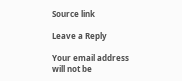Source link

Leave a Reply

Your email address will not be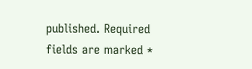published. Required fields are marked *